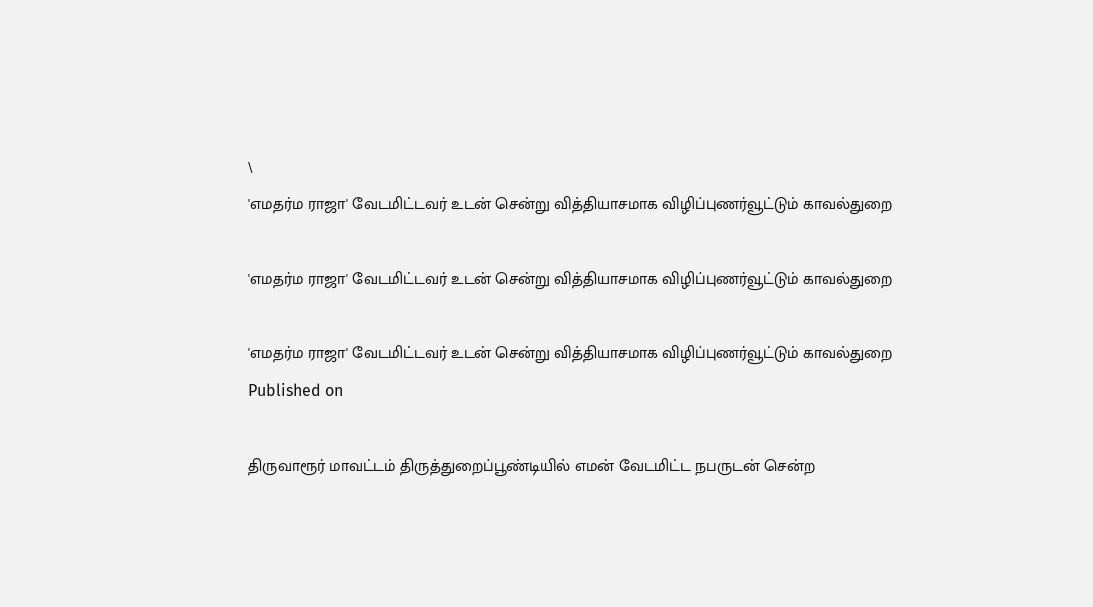\
'எமதர்ம ராஜா' வேடமிட்டவர் உடன் சென்று வித்தியாசமாக விழிப்புணர்வூட்டும் காவல்துறை

'எமதர்ம ராஜா' வேடமிட்டவர் உடன் சென்று வித்தியாசமாக விழிப்புணர்வூட்டும் காவல்துறை

'எமதர்ம ராஜா' வேடமிட்டவர் உடன் சென்று வித்தியாசமாக விழிப்புணர்வூட்டும் காவல்துறை
Published on

திருவாரூர் மாவட்டம் திருத்துறைப்பூண்டியில் எமன் வேடமிட்ட நபருடன் சென்ற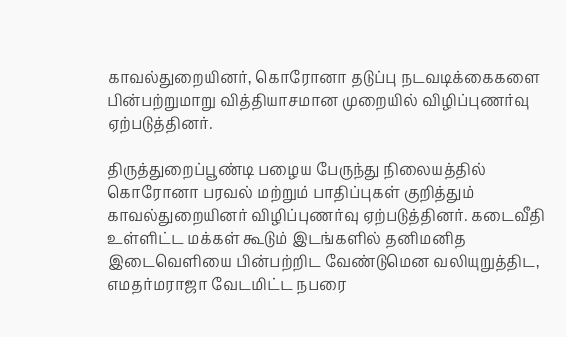காவல்துறையினர், கொரோனா தடுப்பு நடவடிக்கைகளை பின்பற்றுமாறு வித்தியாசமான முறையில் விழிப்புணர்வு ஏற்படுத்தினர்.

திருத்துறைப்பூண்டி பழைய பேருந்து நிலையத்தில் கொரோனா பரவல் மற்றும் பாதிப்புகள் குறித்தும் காவல்துறையினர் விழிப்புணர்வு ஏற்படுத்தினர். கடைவீதி உள்ளிட்ட மக்கள் கூடும் இடங்களில் தனிமனித இடைவெளியை பின்பற்றிட வேண்டுமென வலியுறுத்திட, எமதர்மராஜா வேடமிட்ட நபரை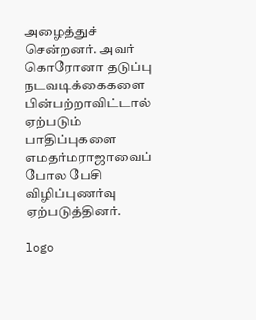அழைத்துச் சென்றனர். அவர் கொரோனா தடுப்பு நடவடிக்கைகளை பின்பற்றாவிட்டால் ஏற்படும் பாதிப்புகளை எமதர்மராஜாவைப் போல பேசி விழிப்புணர்வு ஏற்படுத்தினர்.

logo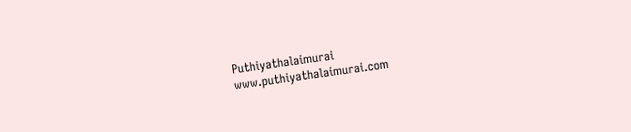Puthiyathalaimurai
www.puthiyathalaimurai.com